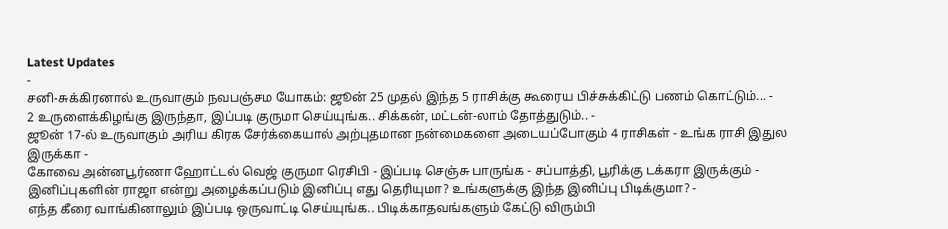Latest Updates
-
சனி-சுக்கிரனால் உருவாகும் நவபஞ்சம யோகம்: ஜூன் 25 முதல் இந்த 5 ராசிக்கு கூரைய பிச்சுக்கிட்டு பணம் கொட்டும்... -
2 உருளைக்கிழங்கு இருந்தா, இப்படி குருமா செய்யுங்க.. சிக்கன், மட்டன்-லாம் தோத்துடும்.. -
ஜூன் 17-ல் உருவாகும் அரிய கிரக சேர்க்கையால் அற்புதமான நன்மைகளை அடையப்போகும் 4 ராசிகள் - உங்க ராசி இதுல இருக்கா -
கோவை அன்னபூர்ணா ஹோட்டல் வெஜ் குருமா ரெசிபி - இப்படி செஞ்சு பாருங்க - சப்பாத்தி, பூரிக்கு டக்கரா இருக்கும் -
இனிப்புகளின் ராஜா என்று அழைக்கப்படும் இனிப்பு எது தெரியுமா? உங்களுக்கு இந்த இனிப்பு பிடிக்குமா? -
எந்த கீரை வாங்கினாலும் இப்படி ஒருவாட்டி செய்யுங்க.. பிடிக்காதவங்களும் கேட்டு விரும்பி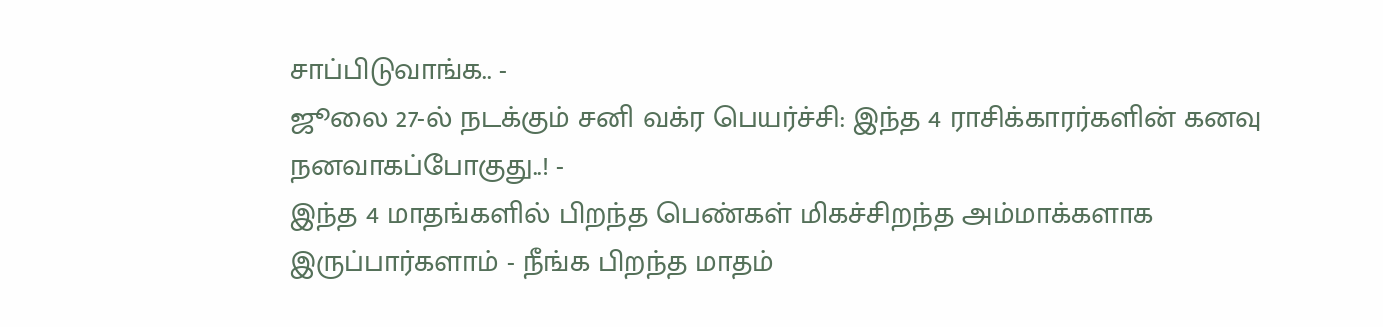சாப்பிடுவாங்க.. -
ஜூலை 27-ல் நடக்கும் சனி வக்ர பெயர்ச்சி: இந்த 4 ராசிக்காரர்களின் கனவு நனவாகப்போகுது..! -
இந்த 4 மாதங்களில் பிறந்த பெண்கள் மிகச்சிறந்த அம்மாக்களாக இருப்பார்களாம் - நீங்க பிறந்த மாதம்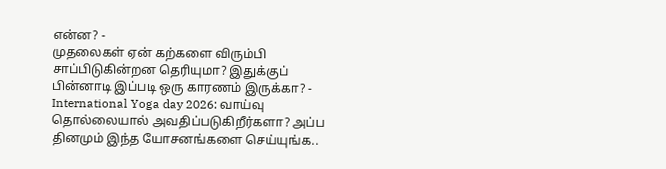என்ன? -
முதலைகள் ஏன் கற்களை விரும்பி சாப்பிடுகின்றன தெரியுமா? இதுக்குப் பின்னாடி இப்படி ஒரு காரணம் இருக்கா? -
International Yoga day 2026: வாய்வு தொல்லையால் அவதிப்படுகிறீர்களா? அப்ப தினமும் இந்த யோசனங்களை செய்யுங்க..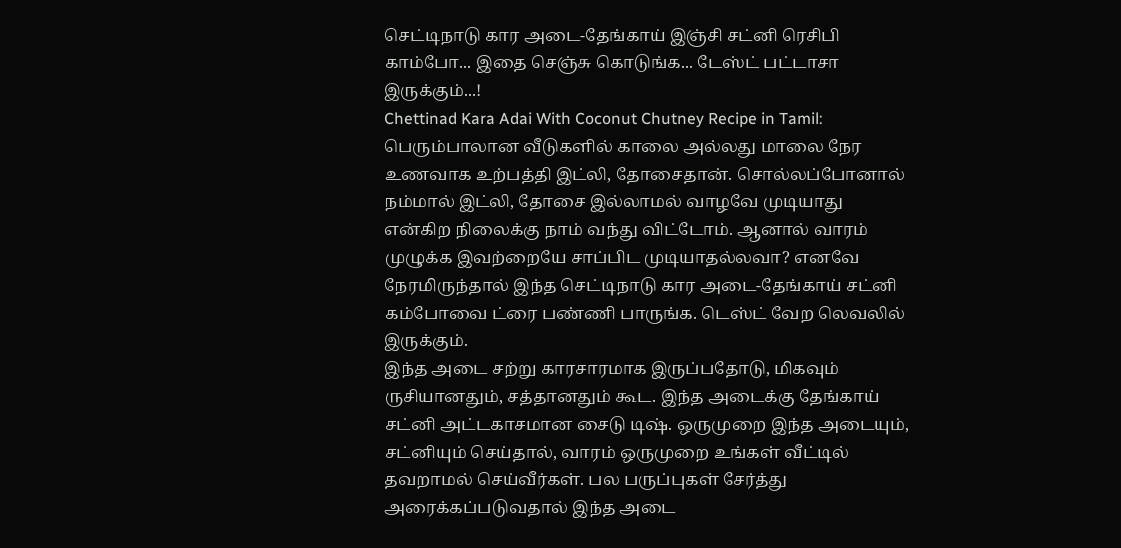செட்டிநாடு கார அடை-தேங்காய் இஞ்சி சட்னி ரெசிபி காம்போ... இதை செஞ்சு கொடுங்க... டேஸ்ட் பட்டாசா இருக்கும்...!
Chettinad Kara Adai With Coconut Chutney Recipe in Tamil: பெரும்பாலான வீடுகளில் காலை அல்லது மாலை நேர உணவாக உற்பத்தி இட்லி, தோசைதான். சொல்லப்போனால் நம்மால் இட்லி, தோசை இல்லாமல் வாழவே முடியாது என்கிற நிலைக்கு நாம் வந்து விட்டோம். ஆனால் வாரம் முழுக்க இவற்றையே சாப்பிட முடியாதல்லவா? எனவே நேரமிருந்தால் இந்த செட்டிநாடு கார அடை-தேங்காய் சட்னி கம்போவை ட்ரை பண்ணி பாருங்க. டெஸ்ட் வேற லெவலில் இருக்கும்.
இந்த அடை சற்று காரசாரமாக இருப்பதோடு, மிகவும் ருசியானதும், சத்தானதும் கூட. இந்த அடைக்கு தேங்காய் சட்னி அட்டகாசமான சைடு டிஷ். ஒருமுறை இந்த அடையும், சட்னியும் செய்தால், வாரம் ஒருமுறை உங்கள் வீட்டில் தவறாமல் செய்வீர்கள். பல பருப்புகள் சேர்த்து அரைக்கப்படுவதால் இந்த அடை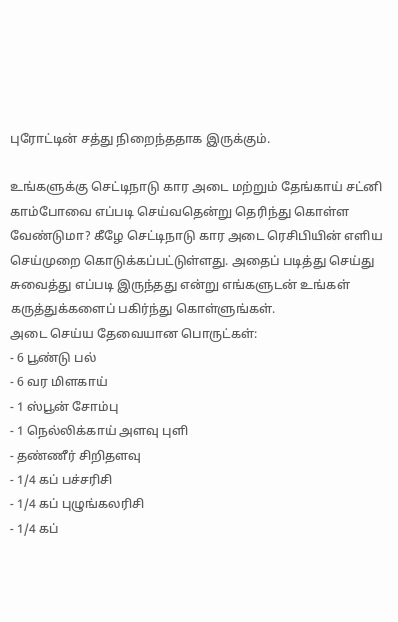புரோட்டின் சத்து நிறைந்ததாக இருக்கும்.

உங்களுக்கு செட்டிநாடு கார அடை மற்றும் தேங்காய் சட்னி காம்போவை எப்படி செய்வதென்று தெரிந்து கொள்ள வேண்டுமா? கீழே செட்டிநாடு கார அடை ரெசிபியின் எளிய செய்முறை கொடுக்கப்பட்டுள்ளது. அதைப் படித்து செய்து சுவைத்து எப்படி இருந்தது என்று எங்களுடன் உங்கள் கருத்துக்களைப் பகிர்ந்து கொள்ளுங்கள்.
அடை செய்ய தேவையான பொருட்கள்:
- 6 பூண்டு பல்
- 6 வர மிளகாய்
- 1 ஸ்பூன் சோம்பு
- 1 நெல்லிக்காய் அளவு புளி
- தண்ணீர் சிறிதளவு
- 1/4 கப் பச்சரிசி
- 1/4 கப் புழுங்கலரிசி
- 1/4 கப்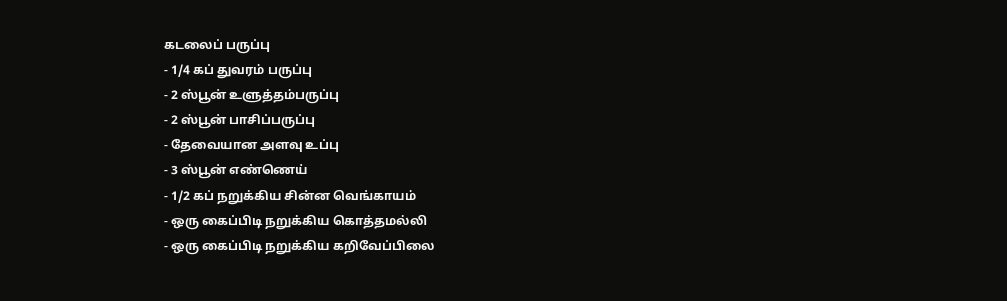கடலைப் பருப்பு
- 1/4 கப் துவரம் பருப்பு
- 2 ஸ்பூன் உளுத்தம்பருப்பு
- 2 ஸ்பூன் பாசிப்பருப்பு
- தேவையான அளவு உப்பு
- 3 ஸ்பூன் எண்ணெய்
- 1/2 கப் நறுக்கிய சின்ன வெங்காயம்
- ஒரு கைப்பிடி நறுக்கிய கொத்தமல்லி
- ஒரு கைப்பிடி நறுக்கிய கறிவேப்பிலை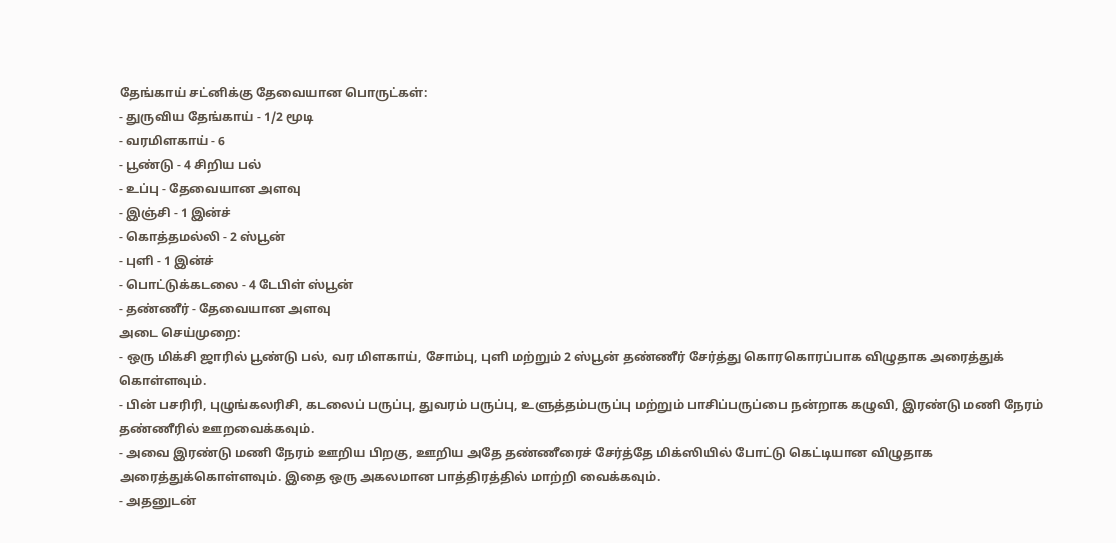தேங்காய் சட்னிக்கு தேவையான பொருட்கள்:
- துருவிய தேங்காய் - 1/2 மூடி
- வரமிளகாய் - 6
- பூண்டு - 4 சிறிய பல்
- உப்பு - தேவையான அளவு
- இஞ்சி - 1 இன்ச்
- கொத்தமல்லி - 2 ஸ்பூன்
- புளி - 1 இன்ச்
- பொட்டுக்கடலை - 4 டேபிள் ஸ்பூன்
- தண்ணீர் - தேவையான அளவு
அடை செய்முறை:
- ஒரு மிக்சி ஜாரில் பூண்டு பல், வர மிளகாய், சோம்பு, புளி மற்றும் 2 ஸ்பூன் தண்ணீர் சேர்த்து கொரகொரப்பாக விழுதாக அரைத்துக் கொள்ளவும்.
- பின் பசரிரி, புழுங்கலரிசி, கடலைப் பருப்பு, துவரம் பருப்பு, உளுத்தம்பருப்பு மற்றும் பாசிப்பருப்பை நன்றாக கழுவி, இரண்டு மணி நேரம் தண்ணீரில் ஊறவைக்கவும்.
- அவை இரண்டு மணி நேரம் ஊறிய பிறகு, ஊறிய அதே தண்ணீரைச் சேர்த்தே மிக்ஸியில் போட்டு கெட்டியான விழுதாக அரைத்துக்கொள்ளவும். இதை ஒரு அகலமான பாத்திரத்தில் மாற்றி வைக்கவும்.
- அதனுடன்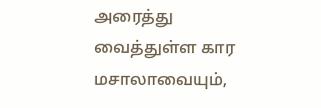அரைத்து வைத்துள்ள கார மசாலாவையும்,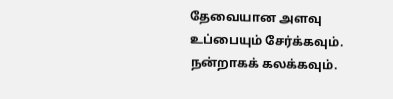தேவையான அளவு உப்பையும் சேர்க்கவும். நன்றாகக் கலக்கவும்.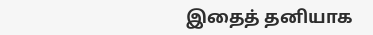இதைத் தனியாக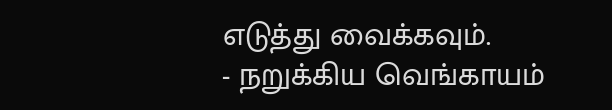எடுத்து வைக்கவும்.
- நறுக்கிய வெங்காயம்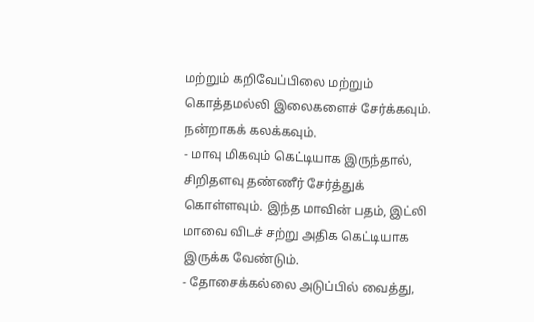மற்றும் கறிவேப்பிலை மற்றும் கொத்தமல்லி இலைகளைச் சேர்க்கவும். நன்றாகக் கலக்கவும்.
- மாவு மிகவும் கெட்டியாக இருந்தால், சிறிதளவு தண்ணீர் சேர்த்துக் கொள்ளவும். இந்த மாவின் பதம், இட்லி மாவை விடச் சற்று அதிக கெட்டியாக இருக்க வேண்டும்.
- தோசைக்கல்லை அடுப்பில் வைத்து,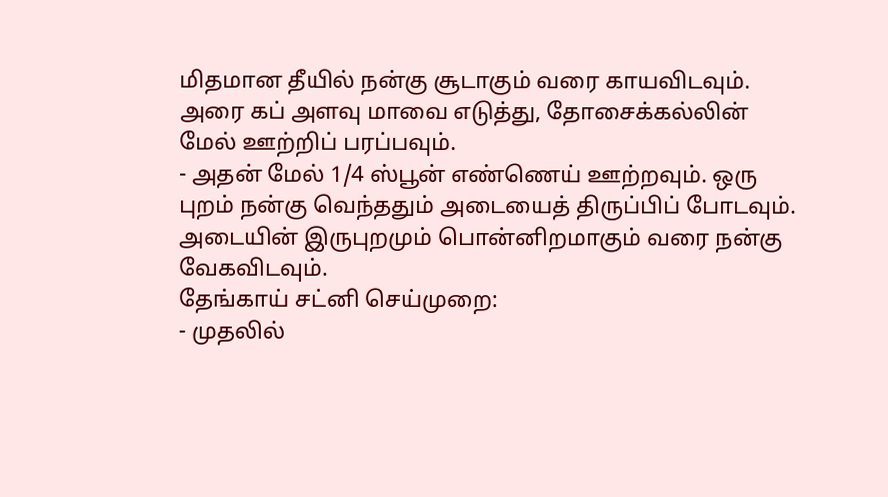மிதமான தீயில் நன்கு சூடாகும் வரை காயவிடவும். அரை கப் அளவு மாவை எடுத்து, தோசைக்கல்லின் மேல் ஊற்றிப் பரப்பவும்.
- அதன் மேல் 1/4 ஸ்பூன் எண்ணெய் ஊற்றவும். ஒரு புறம் நன்கு வெந்ததும் அடையைத் திருப்பிப் போடவும். அடையின் இருபுறமும் பொன்னிறமாகும் வரை நன்கு வேகவிடவும்.
தேங்காய் சட்னி செய்முறை:
- முதலில்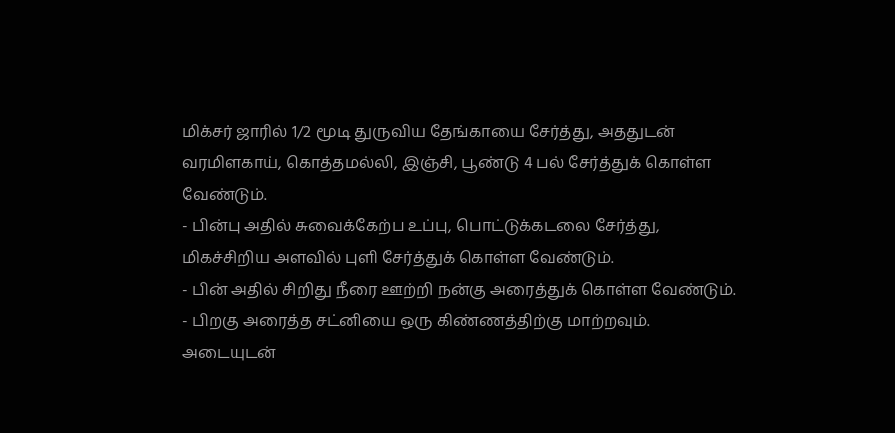மிக்சர் ஜாரில் 1/2 மூடி துருவிய தேங்காயை சேர்த்து, அததுடன் வரமிளகாய், கொத்தமல்லி, இஞ்சி, பூண்டு 4 பல் சேர்த்துக் கொள்ள வேண்டும்.
- பின்பு அதில் சுவைக்கேற்ப உப்பு, பொட்டுக்கடலை சேர்த்து, மிகச்சிறிய அளவில் புளி சேர்த்துக் கொள்ள வேண்டும்.
- பின் அதில் சிறிது நீரை ஊற்றி நன்கு அரைத்துக் கொள்ள வேண்டும்.
- பிறகு அரைத்த சட்னியை ஒரு கிண்ணத்திற்கு மாற்றவும். அடையுடன்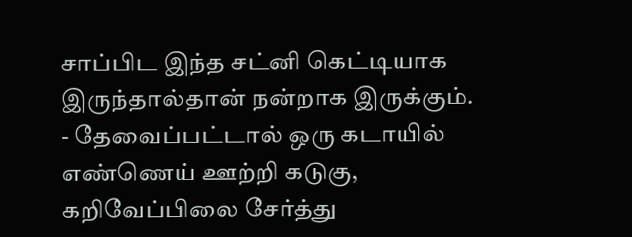சாப்பிட இந்த சட்னி கெட்டியாக இருந்தால்தான் நன்றாக இருக்கும்.
- தேவைப்பட்டால் ஒரு கடாயில் எண்ணெய் ஊற்றி கடுகு, கறிவேப்பிலை சேர்த்து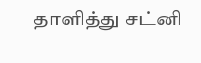தாளித்து சட்னி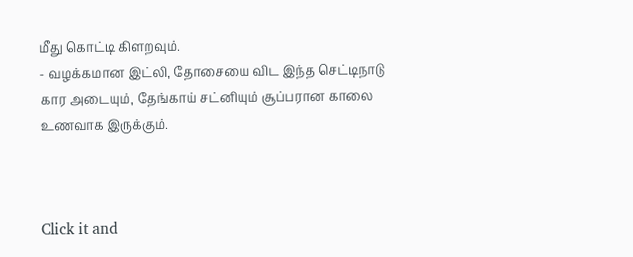மீது கொட்டி கிளறவும்.
- வழக்கமான இட்லி, தோசையை விட இந்த செட்டிநாடு கார அடையும், தேங்காய் சட்னியும் சூப்பரான காலை உணவாக இருக்கும்.



Click it and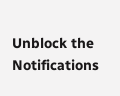Unblock the Notifications